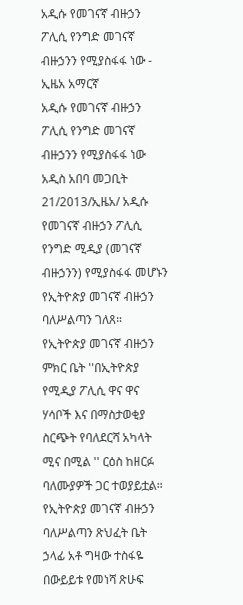አዲሱ የመገናኛ ብዙኃን ፖሊሲ የንግድ መገናኛ ብዙኃንን የሚያስፋፋ ነው - ኢዜአ አማርኛ
አዲሱ የመገናኛ ብዙኃን ፖሊሲ የንግድ መገናኛ ብዙኃንን የሚያስፋፋ ነው
አዲስ አበባ መጋቢት 21/2013/ኢዜአ/ አዲሱ የመገናኛ ብዙኃን ፖሊሲ የንግድ ሚዲያ (መገናኛ ብዙኃንን) የሚያስፋፋ መሆኑን የኢትዮጵያ መገናኛ ብዙኃን ባለሥልጣን ገለጸ።
የኢትዮጵያ መገናኛ ብዙኃን ምክር ቤት ''በኢትዮጵያ የሚዲያ ፖሊሲ ዋና ዋና ሃሳቦች እና በማስታወቂያ ስርጭት የባለደርሻ አካላት ሚና በሚል '' ርዕስ ከዘርፉ ባለሙያዎች ጋር ተወያይቷል።
የኢትዮጵያ መገናኛ ብዙኃን ባለሥልጣን ጽህፈት ቤት ኃላፊ አቶ ግዛው ተስፋዬ በውይይቱ የመነሻ ጽሁፍ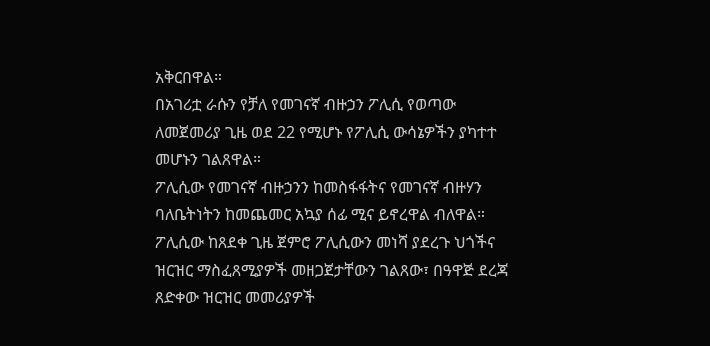አቅርበዋል።
በአገሪቷ ራሱን የቻለ የመገናኛ ብዙኃን ፖሊሲ የወጣው ለመጀመሪያ ጊዜ ወደ 22 የሚሆኑ የፖሊሲ ውሳኔዎችን ያካተተ መሆኑን ገልጸዋል።
ፖሊሲው የመገናኛ ብዙኃንን ከመስፋፋትና የመገናኛ ብዙሃን ባለቤትነትን ከመጨመር አኳያ ሰፊ ሚና ይኖረዋል ብለዋል።
ፖሊሲው ከጸደቀ ጊዜ ጀምሮ ፖሊሲውን መነሻ ያደረጉ ህጎችና ዝርዝር ማስፈጸሚያዎች መዘጋጀታቸውን ገልጸው፣ በዓዋጅ ደረጃ ጸድቀው ዝርዝር መመሪያዎች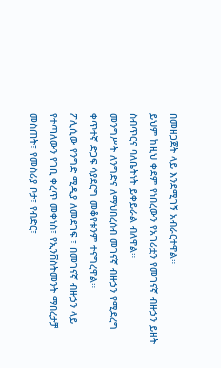በመዘጋጀት ላይ እንደሚገኝ አብራርተዋል።
ይህም ከዚህ ቀደም የነበረውን የአገሪቷን የመገናኛ ብዙኃን ይዘት ስብጥርና ባለቤትነት ይቀይራል ብለዋል።
መንግሥት ለንግድና ለማህበረሰብ መገናኛ ብዙኃን የሚደረግ ቀጥተኛ ድጋፍ ሳያደርግ መቆየቱንም ተናግረዋል።
ፖሊሲው የንግድ ሚዲያ ለመደገፍ ፣ በመገናኛ ብዙኃን ላይ የተጣለውን የገቢ ቀረጥ መቀነስ፣ የኢንቨስትመንት ማበረታቻ መስጠት፣ የመስሪያ ቦታ፣ የብድር፣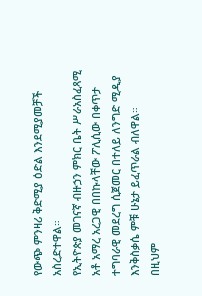የውጭ ምንዛሪ ቅድሚያ ዕድል እንደሚያመቻች አስረድተዋል።
የኢትዮጵያ መገናኛ ብዙኃን ምክር ቤት ሥራአስፈጻሚ አቶ አማረ አረጋዊ በበኩላቸው ፖሊሲው በቀጥታ ተግባራዊ መደረግ ሲጀመር በተለይ ለንግድ ሚዲያ እንቅስቃሴ ምቹ ሁኔታ ይፈጥራል ብለዋል።
በዚህም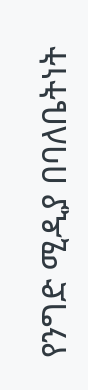የንግድ ሚዲያ በባለቤትነት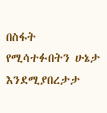በስፋት የሚሳተፉበትን ሁኔታ እንደሚያበረታታ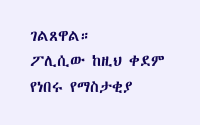ገልጸዋል።
ፖሊሲው ከዚህ ቀደም የነበሩ የማስታቂያ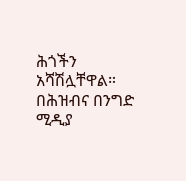ሕጎችን አሻሽሏቸዋል።
በሕዝብና በንግድ ሚዲያ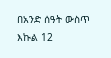በአንድ ሰዓት ውስጥ እኩል 12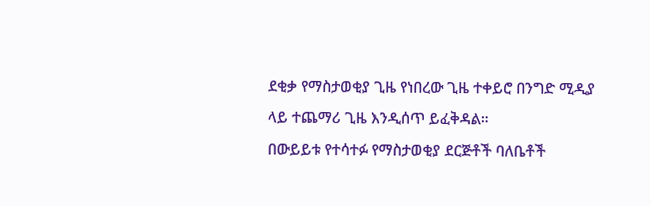ደቂቃ የማስታወቂያ ጊዜ የነበረው ጊዜ ተቀይሮ በንግድ ሚዲያ ላይ ተጨማሪ ጊዜ እንዲሰጥ ይፈቅዳል።
በውይይቱ የተሳተፉ የማስታወቂያ ደርጅቶች ባለቤቶች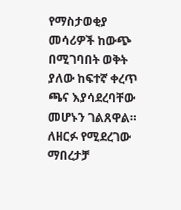የማስታወቂያ መሳሪዎች ከውጭ በሚገባበት ወቅት ያለው ከፍተኛ ቀረጥ ጫና እያሳደረባቸው መሆኑን ገልጸዋል።
ለዘርፉ የሚደረገው ማበረታቻ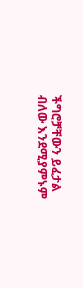ችግሮቻቸውን ይፈታል ብለው እንደሚያምኑም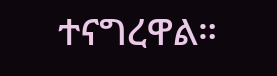ተናግረዋል።